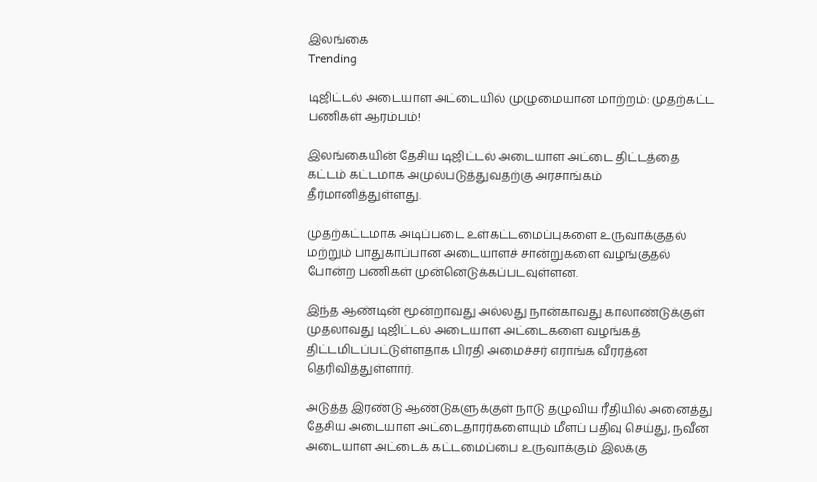இலங்கை
Trending

டிஜிட்டல் அடையாள அட்டையில் முழுமையான மாற்றம்: முதற்கட்ட பணிகள் ஆரம்பம்!

இலங்கையின் தேசிய டிஜிட்டல் அடையாள அட்டை திட்டத்தை கட்டம் கட்டமாக அமுல்படுத்துவதற்கு அரசாங்கம் தீர்மானித்துள்ளது.

முதற்கட்டமாக அடிப்படை உள்கட்டமைப்புகளை உருவாக்குதல் மற்றும் பாதுகாப்பான அடையாளச் சான்றுகளை வழங்குதல் போன்ற பணிகள் முன்னெடுக்கப்படவுள்ளன.

இந்த ஆண்டின் மூன்றாவது அல்லது நான்காவது காலாண்டுக்குள் முதலாவது டிஜிட்டல் அடையாள அட்டைகளை வழங்கத் திட்டமிடப்பட்டுள்ளதாக பிரதி அமைச்சர் எராங்க வீரரத்ன தெரிவித்துள்ளார்.

அடுத்த இரண்டு ஆண்டுகளுக்குள் நாடு தழுவிய ரீதியில் அனைத்து தேசிய அடையாள அட்டைதாரர்களையும் மீளப் பதிவு செய்து, நவீன அடையாள அட்டைக் கட்டமைப்பை உருவாக்கும் இலக்கு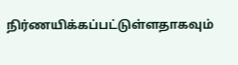நிர்ணயிக்கப்பட்டுள்ளதாகவும்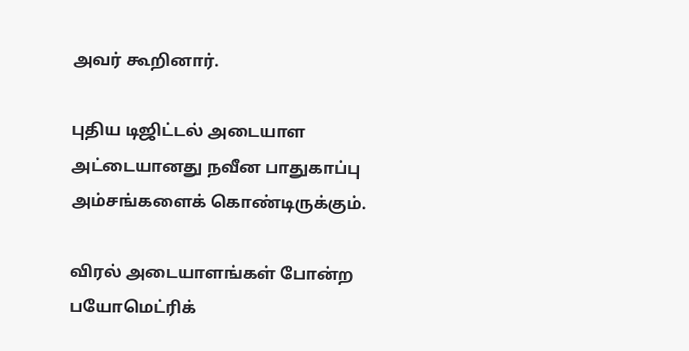அவர் கூறினார்.

புதிய டிஜிட்டல் அடையாள அட்டையானது நவீன பாதுகாப்பு அம்சங்களைக் கொண்டிருக்கும்.

விரல் அடையாளங்கள் போன்ற பயோமெட்ரிக்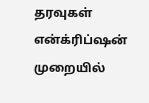தரவுகள் என்க்ரிப்ஷன் முறையில்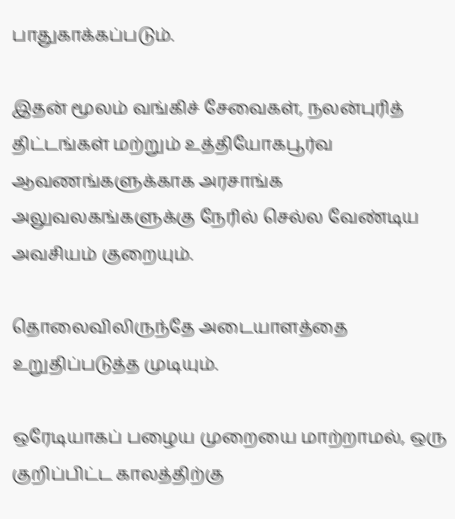பாதுகாக்கப்படும்.

இதன் மூலம் வங்கிச் சேவைகள், நலன்புரித் திட்டங்கள் மற்றும் உத்தியோகபூர்வ ஆவணங்களுக்காக அரசாங்க அலுவலகங்களுக்கு நேரில் செல்ல வேண்டிய அவசியம் குறையும்.

தொலைவிலிருந்தே அடையாளத்தை உறுதிப்படுத்த முடியும்.

ஒரேடியாகப் பழைய முறையை மாற்றாமல், ஒரு குறிப்பிட்ட காலத்திற்கு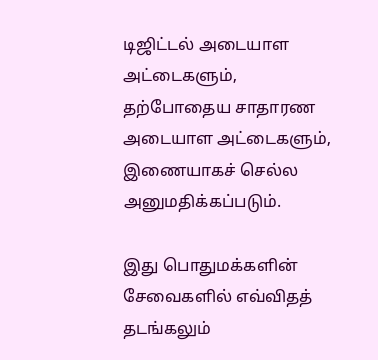டிஜிட்டல் அடையாள அட்டைகளும், தற்போதைய சாதாரண அடையாள அட்டைகளும், இணையாகச் செல்ல அனுமதிக்கப்படும்.

இது பொதுமக்களின் சேவைகளில் எவ்விதத் தடங்கலும்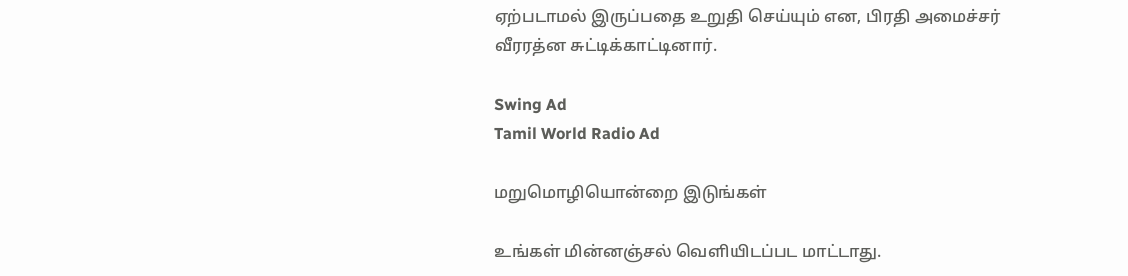ஏற்படாமல் இருப்பதை உறுதி செய்யும் என, பிரதி அமைச்சர் வீரரத்ன சுட்டிக்காட்டினார்.

Swing Ad
Tamil World Radio Ad

மறுமொழியொன்றை இடுங்கள்

உங்கள் மின்னஞ்சல் வௌியிடப்பட மாட்டாது.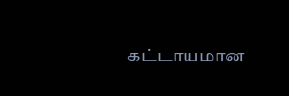கட்டாயமான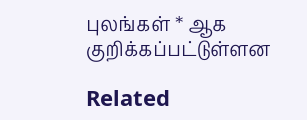புலங்கள் * ஆக குறிக்கப்பட்டுள்ளன

Related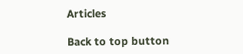Articles

Back to top button